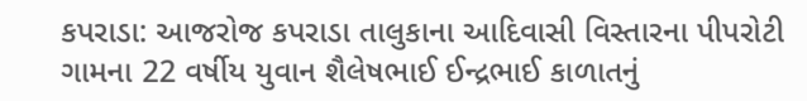કપરાડા: આજરોજ કપરાડા તાલુકાના આદિવાસી વિસ્તારના પીપરોટી ગામના 22 વર્ષીય યુવાન શૈલેષભાઈ ઈન્દ્રભાઈ કાળાતનું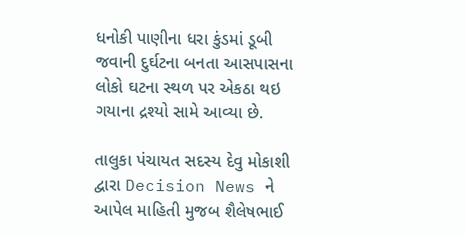ધનોકી પાણીના ધરા કુંડમાં ડૂબી જવાની દુર્ઘટના બનતા આસપાસના લોકો ઘટના સ્થળ પર એકઠા થઇ ગયાના દ્રશ્યો સામે આવ્યા છે.

તાલુકા પંચાયત સદસ્ય દેવુ મોકાશી દ્વારા Decision News ને આપેલ માહિતી મુજબ શૈલેષભાઈ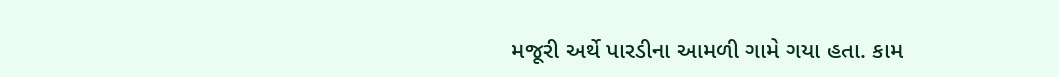મજૂરી અર્થે પારડીના આમળી ગામે ગયા હતા. કામ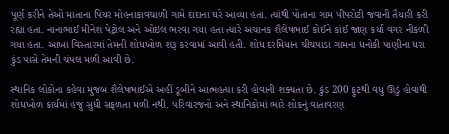પૂર્ણ કરીને તેઓ માતાના પિયર મોહનાકાવચાળી ગામે દાદાના ઘરે આવ્યા હતા. ત્યાંથી પોતાના ગામ પીપરોટી જવાની તૈયારી કરી રહ્યા હતા. નાનાભાઈ મીનેશ પેટ્રોલ અને ઓઇલ ભરવા ગયા હતા ત્યારે અચાનક શૈલેષભાઈ કોઈને કાંઈ જાણ કર્યા વગર નીકળી ગયા હતા. આખા વિસ્તારમાં તેમની શોધખોળ શરૂ કરવામાં આવી હતી. શોધ દરમિયાન ચીચપાડા ગામના ધનોકી પાણીના ધરા કુંડ પાસે તેમની ચંપલ મળી આવી છે.

સ્થાનિક લોકોના કહેવા મુજબ શૈલેષભાઈએ અહીં ડૂબીને આત્મહત્યા કરી હોવાની શક્યતા છે. કુંડ 200 ફુટથી વધુ ઊંડું હોવાથી શોધખોળ કાર્યમાં હજુ સુધી સફળતા મળી નથી. પરિવારજનો અને સ્થાનિકોમાં ભારે શોકનું વાતાવરણ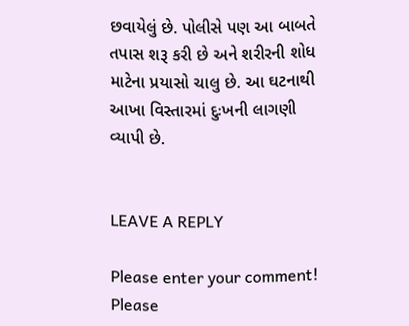છવાયેલું છે. પોલીસે પણ આ બાબતે તપાસ શરૂ કરી છે અને શરીરની શોધ માટેના પ્રયાસો ચાલુ છે. આ ઘટનાથી આખા વિસ્તારમાં દુઃખની લાગણી વ્યાપી છે.


LEAVE A REPLY

Please enter your comment!
Please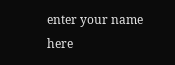enter your name here